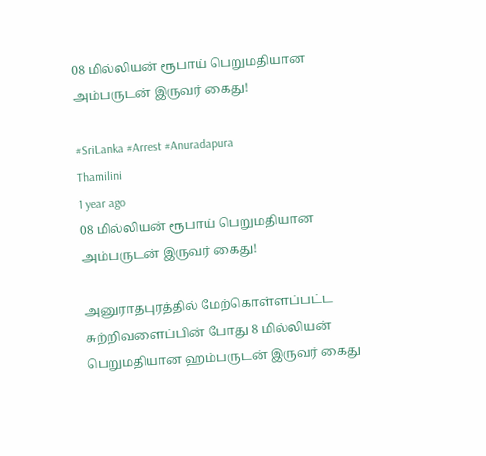08 மில்லியன் ரூபாய் பெறுமதியான அம்பருடன் இருவர் கைது!

#SriLanka #Arrest #Anuradapura
Thamilini
1 year ago
08 மில்லியன் ரூபாய் பெறுமதியான அம்பருடன் இருவர் கைது!

அனுராதபுரத்தில் மேற்கொள்ளப்பட்ட சுற்றிவளைப்பின் போது 8 மில்லியன் பெறுமதியான ஹம்பருடன் இருவர் கைது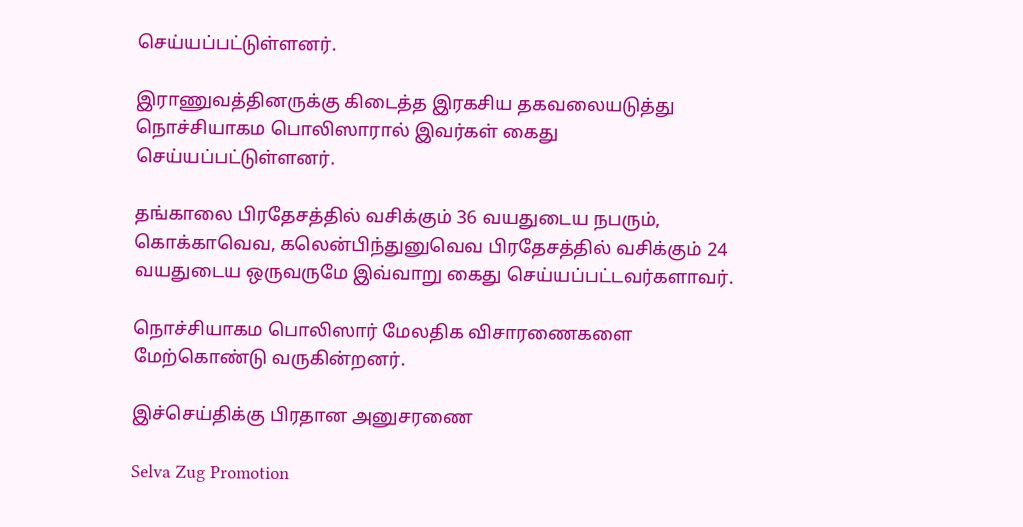செய்யப்பட்டுள்ளனர்.

இராணுவத்தினருக்கு கிடைத்த இரகசிய தகவலையடுத்து நொச்சியாகம பொலிஸாரால் இவர்கள் கைது செய்யப்பட்டுள்ளனர்.

தங்காலை பிரதேசத்தில் வசிக்கும் 36 வயதுடைய நபரும், கொக்காவெவ, கலென்பிந்துனுவெவ பிரதேசத்தில் வசிக்கும் 24 வயதுடைய ஒருவருமே இவ்வாறு கைது செய்யப்பட்டவர்களாவர்.

நொச்சியாகம பொலிஸார் மேலதிக விசாரணைகளை மேற்கொண்டு வருகின்றனர்.

இச்செய்திக்கு பிரதான அனுசரணை

Selva Zug Promotion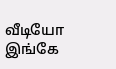வீடியோ இங்கே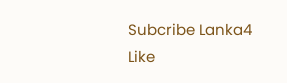Subcribe Lanka4
Like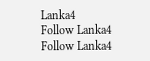Lanka4
Follow Lanka4
Follow Lanka4